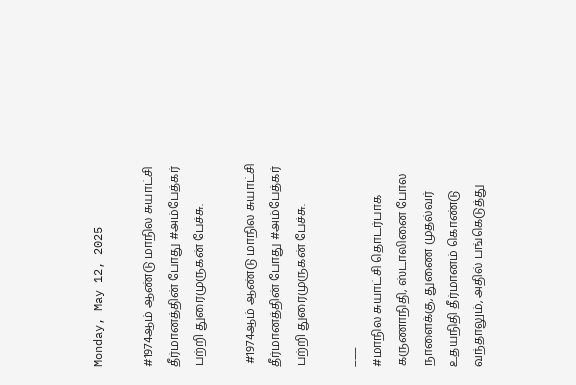Monday, May 12, 2025

#1974ஆம் ஆண்டு மாநில சுயாட்சி தீர்மானத்தின் போது #அம்பேத்கர் பற்றி துரைமுருகன் பேச்சு.

 #1974ஆம் ஆண்டு மாநில சுயாட்சி தீர்மானத்தின் போது #அம்பேத்கர் பற்றி துரைமுருகன் பேச்சு.

___
#மாநில சுயாட்சி தொடர்பாக கருணாநிதி, ஸ்டாலினை போல நாளைக்கு, துணை முதல்வர் உதயநிதி தீர்மானம் கொண்டு வந்தாலும், அதில் பங்கெடுத்து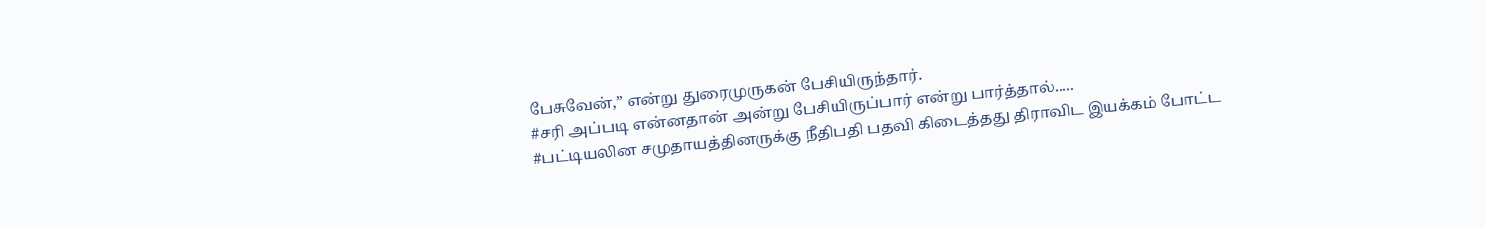பேசுவேன்,” என்று துரைமுருகன் பேசியிருந்தார்.
#சரி அப்படி என்னதான் அன்று பேசியிருப்பார் என்று பார்த்தால்.....
#பட்டியலின சமுதாயத்தினருக்கு நீதிபதி பதவி கிடைத்தது திராவிட இயக்கம் போட்ட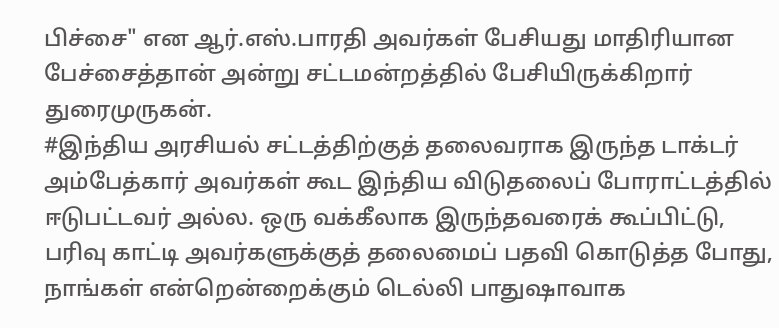பிச்சை" என ஆர்.எஸ்.பாரதி அவர்கள் பேசியது மாதிரியான பேச்சைத்தான் அன்று சட்டமன்றத்தில் பேசியிருக்கிறார் துரைமுருகன்.
#இந்திய அரசியல் சட்டத்திற்குத் தலைவராக இருந்த டாக்டர் அம்பேத்கார் அவர்கள் கூட இந்திய விடுதலைப் போராட்டத்தில் ஈடுபட்டவர் அல்ல. ஒரு வக்கீலாக இருந்தவரைக் கூப்பிட்டு, பரிவு காட்டி அவர்களுக்குத் தலைமைப் பதவி கொடுத்த போது, நாங்கள் என்றென்றைக்கும் டெல்லி பாதுஷாவாக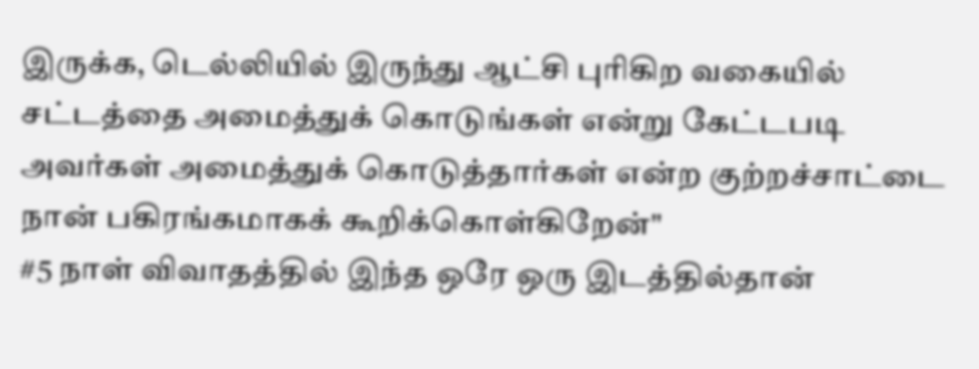இருக்க, டெல்லியில் இருந்து ஆட்சி புரிகிற வகையில் சட்டத்தை அமைத்துக் கொடுங்கள் என்று கேட்டபடி அவர்கள் அமைத்துக் கொடுத்தார்கள் என்ற குற்றச்சாட்டை நான் பகிரங்கமாகக் கூறிக்கொள்கிறேன்"
#5 நாள் விவாதத்தில் இந்த ஒரே ஒரு இடத்தில்தான்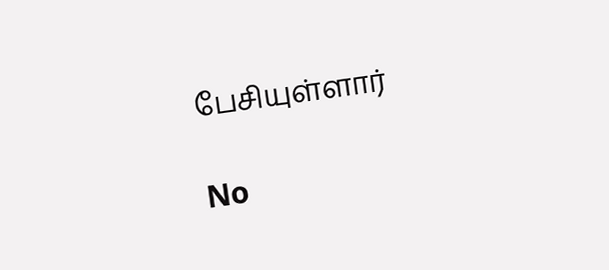பேசியுள்ளார்

No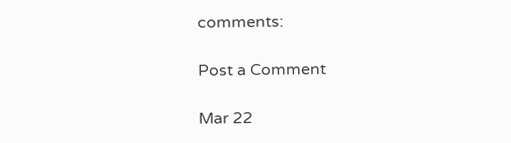comments:

Post a Comment

Mar 22